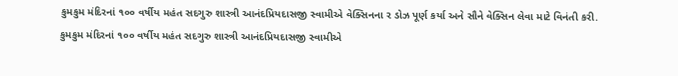કુમકુમ મંદિરનાં ૧૦૦ વર્ષીય મહંત સદગુરુ શાસ્ત્રી આનંદપ્રિયદાસજી સ્વામીએ વેક્સિનના ર ડોઝ પૂર્ણ કર્યા અને સૌને વેક્સિન લેવા માટે વિનંતી કરી.
કુમકુમ મંદિરનાં ૧૦૦ વર્ષીય મહંત સદગુરુ શાસ્ત્રી આનંદપ્રિયદાસજી સ્વામીએ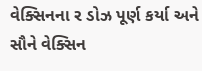વેક્સિનના ર ડોઝ પૂર્ણ કર્યા અને સૌને વેક્સિન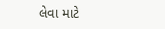લેવા માટે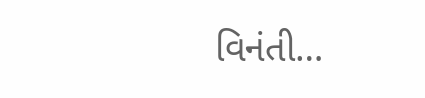વિનંતી…